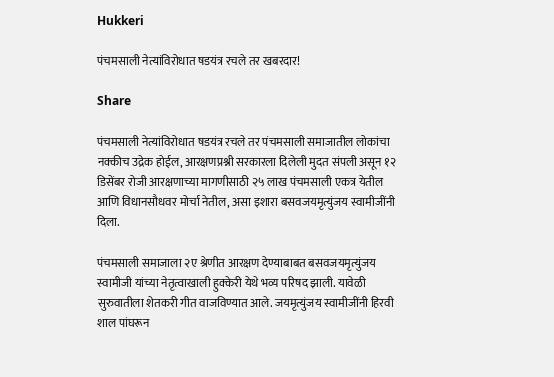Hukkeri

पंचमसाली नेत्यांविरोधात षडयंत्र रचले तर खबरदार!

Share

पंचमसाली नेत्यांविरोधात षडयंत्र रचले तर पंचमसाली समाजातील लोकांचा नक्कीच उद्रेक होईल, आरक्षणप्रश्नी सरकारला दिलेली मुदत संपली असून १२ डिसेंबर रोजी आरक्षणाच्या मागणीसाठी २५ लाख पंचमसाली एकत्र येतील आणि विधानसौधवर मोर्चा नेतील, असा इशारा बसवजयमृत्युंजय स्वामीजींनी दिला.

पंचमसाली समाजाला २ए श्रेणीत आरक्षण देण्याबाबत बसवजयमृत्युंजय स्वामीजी यांच्या नेतृत्वाखाली हुक्केरी येथे भव्य परिषद झाली. यावेळी सुरुवातीला शेतकरी गीत वाजविण्यात आले. जयमृत्युंजय स्वामीजींनी हिरवी शाल पांघरून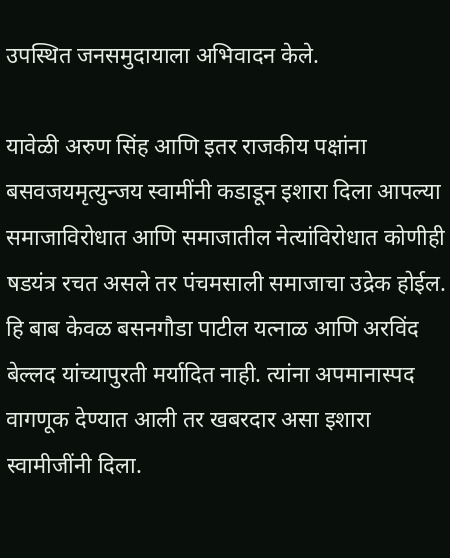उपस्थित जनसमुदायाला अभिवादन केले.

यावेळी अरुण सिंह आणि इतर राजकीय पक्षांना बसवजयमृत्युन्जय स्वामींनी कडाडून इशारा दिला आपल्या समाजाविरोधात आणि समाजातील नेत्यांविरोधात कोणीही षडयंत्र रचत असले तर पंचमसाली समाजाचा उद्रेक होईल. हि बाब केवळ बसनगौडा पाटील यत्नाळ आणि अरविंद बेल्लद यांच्यापुरती मर्यादित नाही. त्यांना अपमानास्पद वागणूक देण्यात आली तर खबरदार असा इशारा स्वामीजींनी दिला.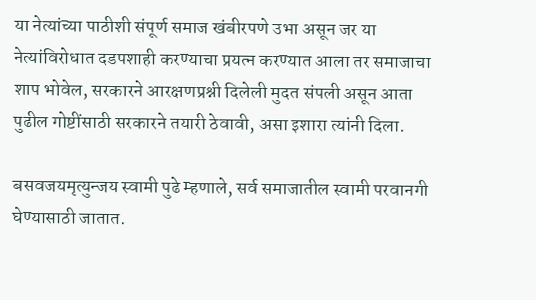या नेत्यांच्या पाठीशी संपूर्ण समाज खंबीरपणे उभा असून जर या नेत्यांविरोधात दडपशाही करण्याचा प्रयत्न करण्यात आला तर समाजाचा शाप भोवेल, सरकारने आरक्षणप्रश्नी दिलेली मुदत संपली असून आता पुढील गोष्टींसाठी सरकारने तयारी ठेवावी, असा इशारा त्यांनी दिला.

बसवजयमृत्युन्जय स्वामी पुढे म्हणाले, सर्व समाजातील स्वामी परवानगी घेण्यासाठी जातात.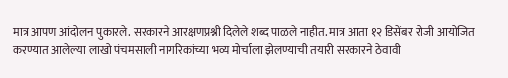मात्र आपण आंदोलन पुकारले. सरकारने आरक्षणप्रश्नी दिलेले शब्द पाळले नाहीत. मात्र आता १२ डिसेंबर रोजी आयोजित करण्यात आलेल्या लाखो पंचमसाली नागरिकांच्या भव्य मोर्चाला झेलण्याची तयारी सरकारने ठेवावी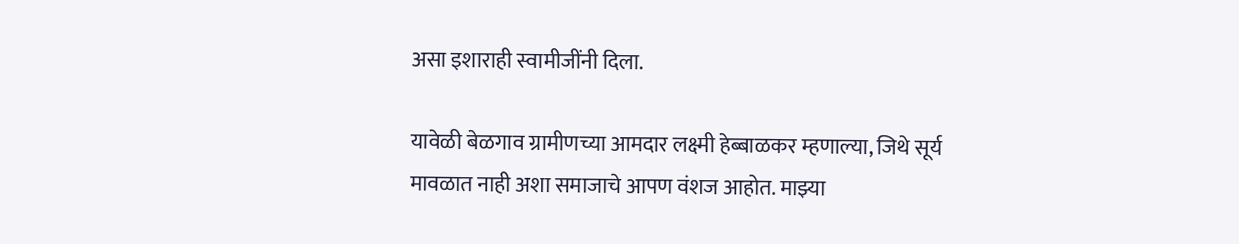असा इशाराही स्वामीजींनी दिला.

यावेळी बेळगाव ग्रामीणच्या आमदार लक्ष्मी हेब्बाळकर म्हणाल्या, जिथे सूर्य मावळात नाही अशा समाजाचे आपण वंशज आहोत. माझ्या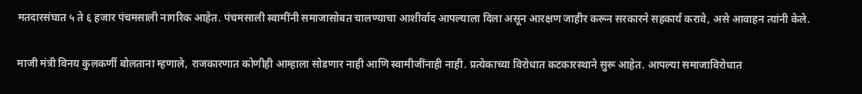मतदारसंघात ५ ते ६ हजार पंचमसाली नागरिक आहेत. पंचमसाली स्वामींनी समाजासोबत चालण्याचा आशीर्वाद आपल्याला दिला असून आरक्षण जाहीर करून सरकारने सहकार्य करावे, असे आवाहन त्यांनी केले.

माजी मंत्री विनय कुलकर्णी बोलताना म्हणाले, राजकारणात कोणीही आम्हाला सोडणार नाही आणि स्वामीजींनाही नाही. प्रत्येकाच्या विरोधात कटकारस्थाने सुरू आहेत. आपल्या समाजाविरोधात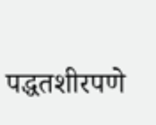पद्धतशीरपणे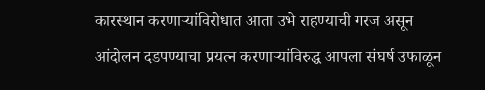कारस्थान करणाऱ्यांविरोधात आता उभे राहण्याची गरज असून आंदोलन दडपण्याचा प्रयत्न करणाऱ्यांविरुद्ध आपला संघर्ष उफाळून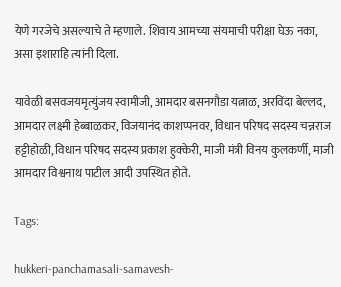येणे गरजेचे असल्याचे ते म्हणाले. शिवाय आमच्या संयमाची परीक्षा घेऊ नका, असा इशाराहि त्यांनी दिला.

यावेळी बसवजयमृत्युंजय स्वामीजी, आमदार बसनगौडा यत्नाळ, अरविंदा बेल्लद, आमदार लक्ष्मी हेब्बाळकर, विजयानंद काशप्पनवर, विधान परिषद सदस्य चन्नराज हट्टीहोळी, विधान परिषद सदस्य प्रकाश हुक्केरी, माजी मंत्री विनय कुलकर्णी, माजी आमदार विश्वनाथ पाटील आदी उपस्थित होते.

Tags:

hukkeri-panchamasali-samavesh-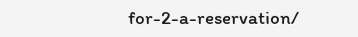for-2-a-reservation/